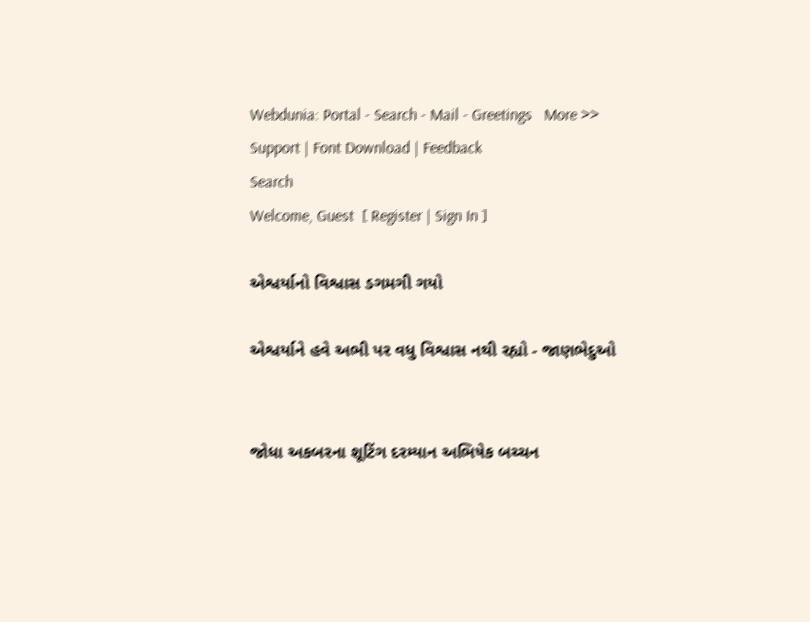Webdunia: Portal - Search - Mail - Greetings   More >>
Support | Font Download | Feedback
Search
Welcome, Guest  [ Register | Sign In ]

એશ્વર્યાનો વિશ્વાસ ડગમગી ગયો

એશ્વર્યાને હવે અભી પર વધુ વિશ્વાસ નથી રહ્યો - જાણભેદુઓ


જોધા અકબરના શૂટિંગ દરમ્યાન અભિષેક બચ્ચન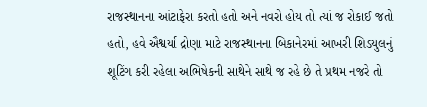રાજસ્થાનના આંટાફેરા કરતો હતો અને નવરો હોય તો ત્યાં જ રોકાઈ જતો હતો, હવે ઐશ્વર્યા દ્રોણા માટે રાજસ્થાનના બિકાનેરમાં આખરી શિડયુલનું શૂટિંગ કરી રહેલા અભિષેકની સાથેને સાથે જ રહે છે તે પ્રથમ નજરે તો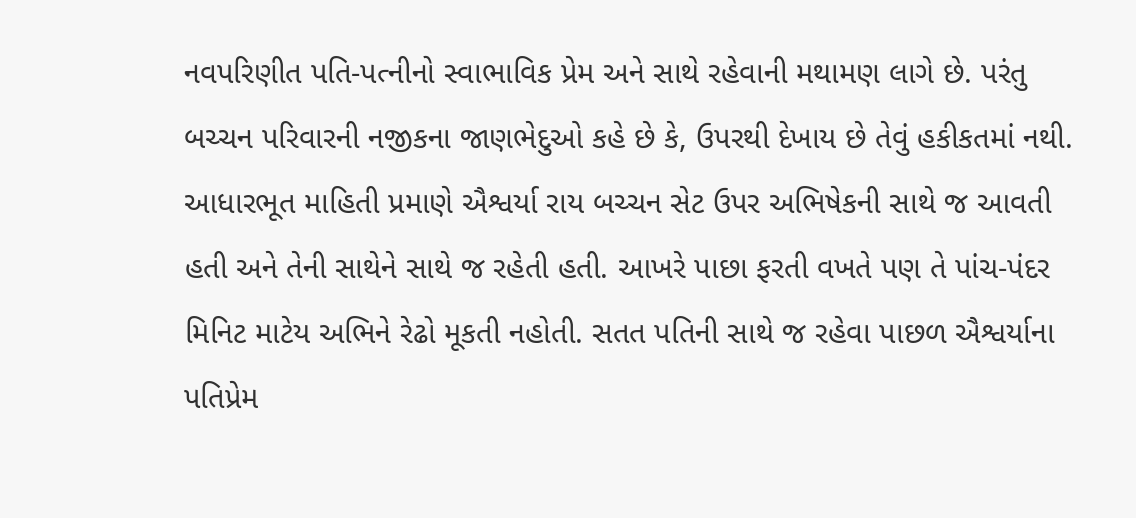નવપરિણીત પતિ-પત્નીનો સ્વાભાવિક પ્રેમ અને સાથે રહેવાની મથામણ લાગે છે. પરંતુ બચ્ચન પરિવારની નજીકના જાણભેદુઓ કહે છે કે, ઉપરથી દેખાય છે તેવું હકીકતમાં નથી. આધારભૂત માહિતી પ્રમાણે ઐશ્વર્યા રાય બચ્ચન સેટ ઉપર અભિષેકની સાથે જ આવતી હતી અને તેની સાથેને સાથે જ રહેતી હતી. આખરે પાછા ફરતી વખતે પણ તે પાંચ-પંદર મિનિટ માટેય અભિને રેઢો મૂકતી નહોતી. સતત પતિની સાથે જ રહેવા પાછળ ઐશ્વર્યાના પતિપ્રેમ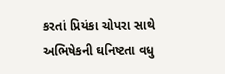કરતાં પ્રિયંકા ચોપરા સાથે અભિષેકની ઘનિષ્ટતા વધુ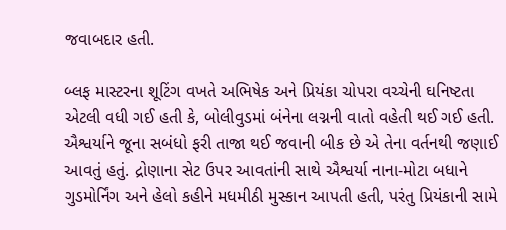જવાબદાર હતી.

બ્લફ માસ્ટરના શૂટિંગ વખતે અભિષેક અને પ્રિયંકા ચોપરા વચ્ચેની ઘનિષ્ટતા એટલી વધી ગઈ હતી કે, બોલીવુડમાં બંનેના લગ્નની વાતો વહેતી થઈ ગઈ હતી. ઐશ્વર્યાને જૂના સબંધો ફરી તાજા થઈ જવાની બીક છે એ તેના વર્તનથી જણાઈ આવતું હતું. દ્રોણાના સેટ ઉપર આવતાંની સાથે ઐશ્વર્યા નાના-મોટા બધાને ગુડમોર્નિંગ અને હેલો કહીને મધમીઠી મુસ્કાન આપતી હતી, પરંતુ પ્રિયંકાની સામે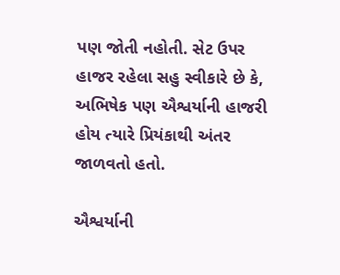પણ જોતી નહોતી. સેટ ઉપર હાજર રહેલા સહુ સ્વીકારે છે કે, અભિષેક પણ ઐશ્વર્યાની હાજરી હોય ત્યારે પ્રિયંકાથી અંતર જાળવતો હતો.

ઐશ્વર્યાની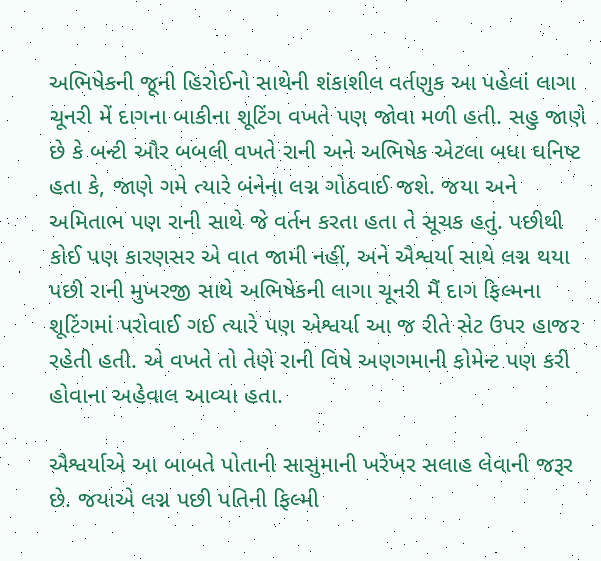અભિષેકની જૂની હિરોઈનો સાથેની શંકાશીલ વર્તણુક આ પહેલાં લાગા ચૂનરી મેં દાગના બાકીના શૂટિંગ વખતે પણ જોવા મળી હતી. સહુ જાણે છે કે બન્ટી ઔર બબલી વખતે રાની અને અભિષેક એટલા બધા ઘનિષ્ટ હતા કે, જાણે ગમે ત્યારે બંનેના લગ્ન ગોઠવાઈ જશે. જયા અને અમિતાભ પણ રાની સાથે જે વર્તન કરતા હતા તે સૂચક હતું. પછીથી કોઈ પણ કારણસર એ વાત જામી નહીં, અને ઐશ્વર્યા સાથે લગ્ન થયા પછી રાની મુખરજી સાથે અભિષેકની લાગા ચૂનરી મૈં દાગ ફિલ્મના શૂટિંગમાં પરોવાઈ ગઈ ત્યારે પણ એશ્વર્યા આ જ રીતે સેટ ઉપર હાજર રહેતી હતી. એ વખતે તો તેણે રાની વિષે અણગમાની કોમેન્ટ પણ કરી હોવાના અહેવાલ આવ્યા હતા.

ઐશ્વર્યાએ આ બાબતે પોતાની સાસુમાની ખરેખર સલાહ લેવાની જરૂર છે. જયાએ લગ્ન પછી પતિની ફિલ્મી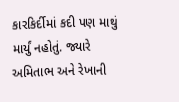કારકિર્દીમાં કદી પણ માથું માર્યું નહોતું. જ્યારે અમિતાભ અને રેખાની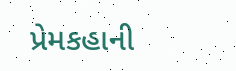પ્રેમકહાની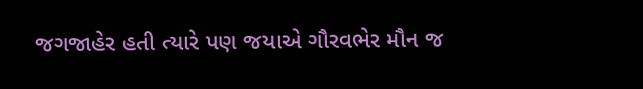જગજાહેર હતી ત્યારે પણ જયાએ ગૌરવભેર મૌન જ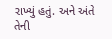રાખ્યું હતું. અને અંતે તેની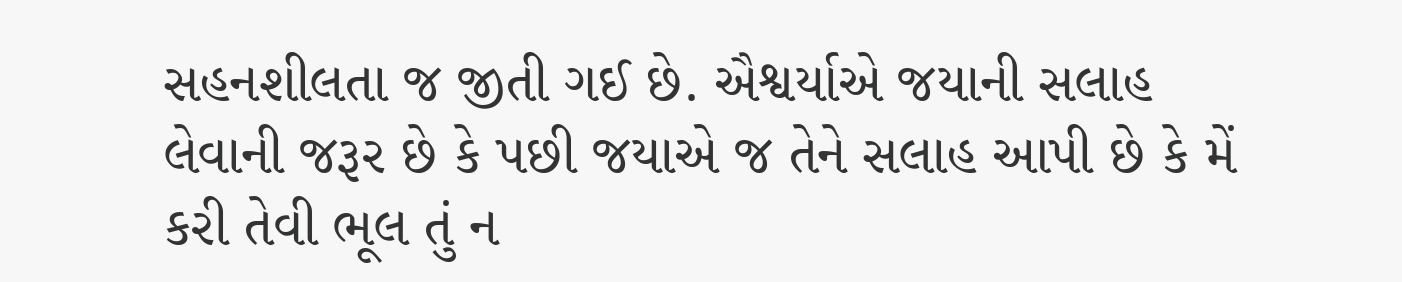સહનશીલતા જ જીતી ગઈ છે. ઐશ્વર્યાએ જયાની સલાહ લેવાની જરૂર છે કે પછી જયાએ જ તેને સલાહ આપી છે કે મેં કરી તેવી ભૂલ તું ન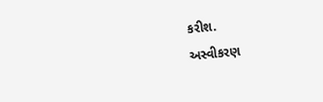કરીશ.
અસ્વીકરણ